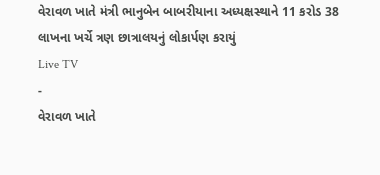વેરાવળ ખાતે મંત્રી ભાનુબેન બાબરીયાના અધ્યક્ષસ્થાને 11 કરોડ 38 લાખના ખર્ચે ત્રણ છાત્રાલયનું લોકાર્પણ કરાયું
Live TV
-
વેરાવળ ખાતે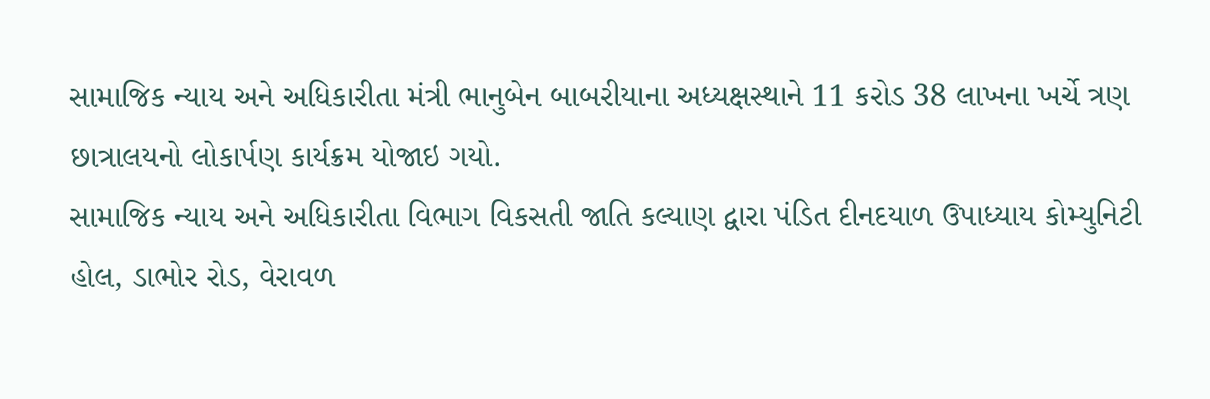સામાજિક ન્યાય અને અધિકારીતા મંત્રી ભાનુબેન બાબરીયાના અધ્યક્ષસ્થાને 11 કરોડ 38 લાખના ખર્ચે ત્રણ છાત્રાલયનો લોકાર્પણ કાર્યક્રમ યોજાઇ ગયો.
સામાજિક ન્યાય અને અધિકારીતા વિભાગ વિકસતી જાતિ કલ્યાણ દ્વારા પંડિત દીનદયાળ ઉપાધ્યાય કોમ્યુનિટી હોલ, ડાભોર રોડ, વેરાવળ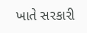ખાતે સરકારી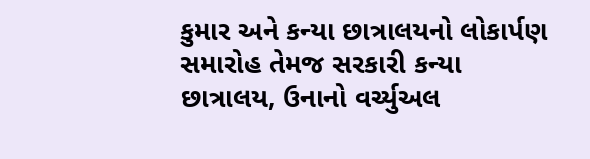કુમાર અને કન્યા છાત્રાલયનો લોકાર્પણ સમારોહ તેમજ સરકારી કન્યા છાત્રાલય, ઉનાનો વર્ચ્યુઅલ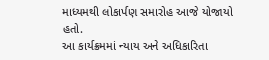માધ્યમથી લોકાર્પણ સમારોહ આજે યોજાયો હતો.
આ કાર્યક્રમમાં ન્યાય અને અધિકારિતા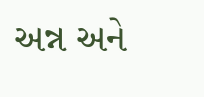અન્ન અને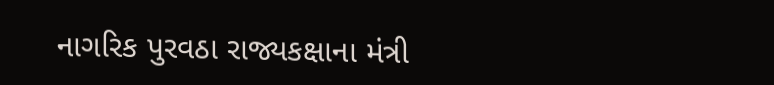નાગરિક પુરવઠા રાજ્યકક્ષાના મંત્રી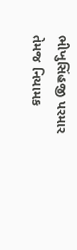ભીખુસિંહજી પરમાર તેમજ નિયામક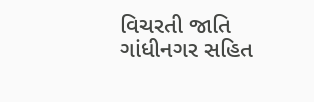વિચરતી જાતિ ગાંધીનગર સહિત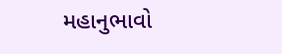મહાનુભાવો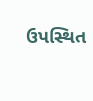ઉપસ્થિત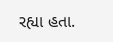રહ્યા હતા.